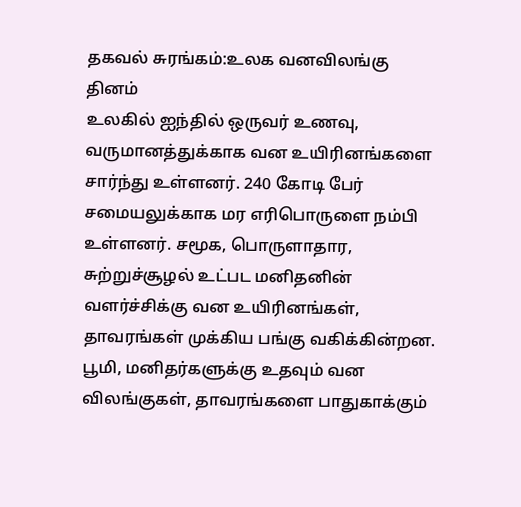தகவல் சுரங்கம்:உலக வனவிலங்கு தினம்
உலகில் ஐந்தில் ஒருவர் உணவு, வருமானத்துக்காக வன உயிரினங்களை சார்ந்து உள்ளனர். 240 கோடி பேர் சமையலுக்காக மர எரிபொருளை நம்பி உள்ளனர். சமூக, பொருளாதார, சுற்றுச்சூழல் உட்பட மனிதனின் வளர்ச்சிக்கு வன உயிரினங்கள், தாவரங்கள் முக்கிய பங்கு வகிக்கின்றன.
பூமி, மனிதர்களுக்கு உதவும் வன விலங்குகள், தாவரங்களை பாதுகாக்கும்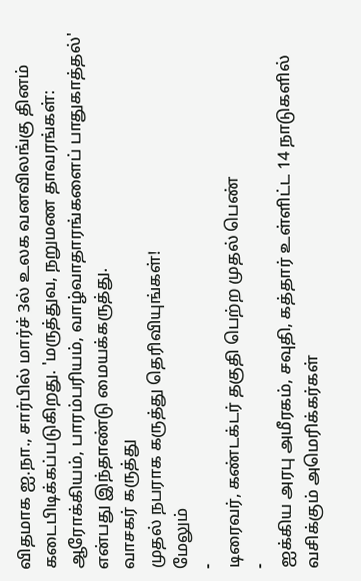விதமாக ஐ.நா., சார்பில் மார்ச் 3ல் உலக வனவிலங்கு தினம் கடைபிடிக்கப்படுகிறது. 'மருத்துவ, நறுமண தாவரங்கள்: ஆரோக்கியம், பாரம்பரியம், வாழ்வாதாரங்களைப் பாதுகாத்தல்' என்பது இந்தாண்டு மையக்கருத்து.
வாசகர் கருத்து
முதல் நபராக கருத்து தெரிவியுங்கள்!
மேலும்
-
டிரைவர், கண்டக்டர் தகுதி பெற்ற முதல் பெண்
-
ஐக்கிய அரபு அமீரகம், சவுதி, கத்தார் உள்ளிட்ட 14 நாடுகளில் வசிக்கும் அமெரிக்கர்கள்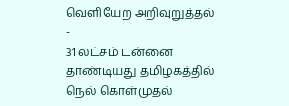வெளியேற அறிவுறுத்தல்
-
31 லட்சம் டன்னை தாண்டியது தமிழகத்தில் நெல் கொள்முதல்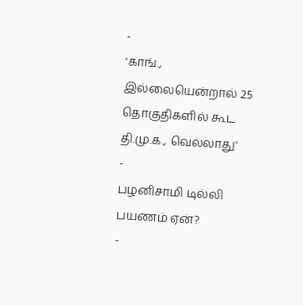-
'காங்., இல்லையென்றால் 25 தொகுதிகளில் கூட தி.மு.க., வெல்லாது'
-
பழனிசாமி டில்லி பயணம் ஏன்?
-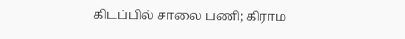கிடப்பில் சாலை பணி; கிராம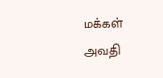மக்கள் அவதி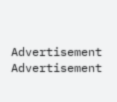Advertisement
Advertisement